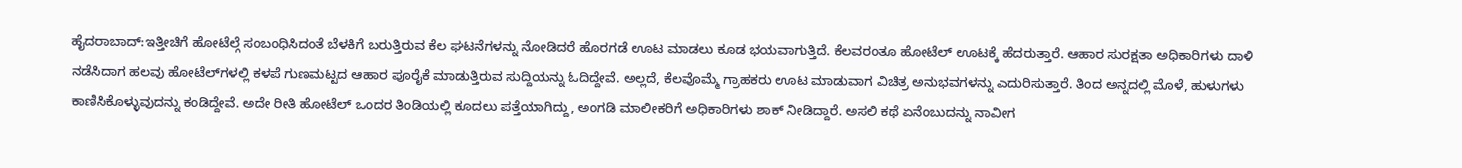ಹೈದರಾಬಾದ್:ಇತ್ತೀಚಿಗೆ ಹೋಟೆಲ್ಗೆ ಸಂಬಂಧಿಸಿದಂತೆ ಬೆಳಕಿಗೆ ಬರುತ್ತಿರುವ ಕೆಲ ಘಟನೆಗಳನ್ನು ನೋಡಿದರೆ ಹೊರಗಡೆ ಊಟ ಮಾಡಲು ಕೂಡ ಭಯವಾಗುತ್ತಿದೆ. ಕೆಲವರಂತೂ ಹೋಟೆಲ್ ಊಟಕ್ಕೆ ಹೆದರುತ್ತಾರೆ. ಆಹಾರ ಸುರಕ್ಷತಾ ಅಧಿಕಾರಿಗಳು ದಾಳಿ ನಡೆಸಿದಾಗ ಹಲವು ಹೋಟೆಲ್‌ಗಳಲ್ಲಿ ಕಳಪೆ ಗುಣಮಟ್ಟದ ಆಹಾರ ಪೂರೈಕೆ ಮಾಡುತ್ತಿರುವ ಸುದ್ದಿಯನ್ನು ಓದಿದ್ದೇವೆ. ಅಲ್ಲದೆ, ಕೆಲವೊಮ್ಮೆ ಗ್ರಾಹಕರು ಊಟ ಮಾಡುವಾಗ ವಿಚಿತ್ರ ಅನುಭವಗಳನ್ನು ಎದುರಿಸುತ್ತಾರೆ. ತಿಂದ ಅನ್ನದಲ್ಲಿ ಮೊಳೆ, ಹುಳುಗಳು ಕಾಣಿಸಿಕೊಳ್ಳುವುದನ್ನು ಕಂಡಿದ್ದೇವೆ. ಅದೇ ರೀತಿ ಹೋಟೆಲ್ ಒಂದರ ತಿಂಡಿಯಲ್ಲಿ ಕೂದಲು ಪತ್ತೆಯಾಗಿದ್ದು, ಅಂಗಡಿ ಮಾಲೀಕರಿಗೆ ಅಧಿಕಾರಿಗಳು ಶಾಕ್ ನೀಡಿದ್ದಾರೆ. ಅಸಲಿ ಕಥೆ ಏನೆಂಬುದನ್ನು ನಾವೀಗ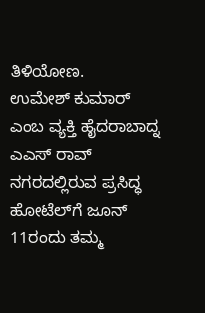ತಿಳಿಯೋಣ.
ಉಮೇಶ್ ಕುಮಾರ್ ಎಂಬ ವ್ಯಕ್ತಿ ಹೈದರಾಬಾದ್ನ ಎಎಸ್ ರಾವ್ ನಗರದಲ್ಲಿರುವ ಪ್ರಸಿದ್ಧ ಹೋಟೆಲ್‌ಗೆ ಜೂನ್ 11ರಂದು ತಮ್ಮ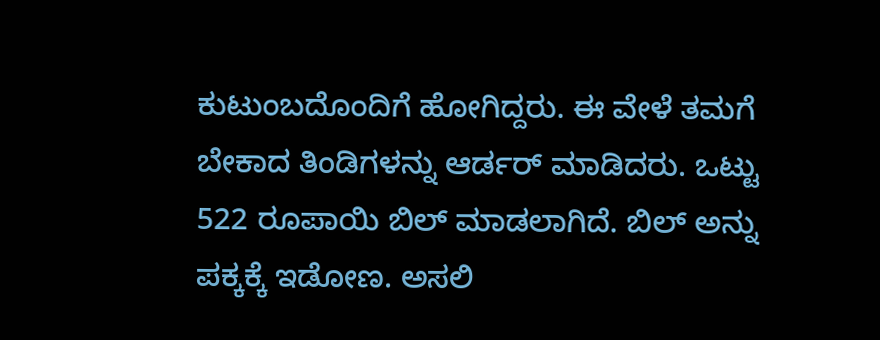ಕುಟುಂಬದೊಂದಿಗೆ ಹೋಗಿದ್ದರು. ಈ ವೇಳೆ ತಮಗೆ ಬೇಕಾದ ತಿಂಡಿಗಳನ್ನು ಆರ್ಡರ್ ಮಾಡಿದರು. ಒಟ್ಟು 522 ರೂಪಾಯಿ ಬಿಲ್ ಮಾಡಲಾಗಿದೆ. ಬಿಲ್ ಅನ್ನು ಪಕ್ಕಕ್ಕೆ ಇಡೋಣ. ಅಸಲಿ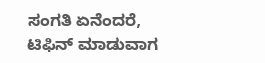ಸಂಗತಿ ಏನೆಂದರೆ, ಟಿಫಿನ್ ಮಾಡುವಾಗ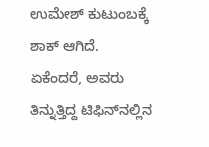ಉಮೇಶ್ ಕುಟುಂಬಕ್ಕೆ ಶಾಕ್ ಆಗಿದೆ. ಏಕೆಂದರೆ, ಅವರು ತಿನ್ನುತ್ತಿದ್ದ ಟಿಫಿನ್‌ನಲ್ಲಿನ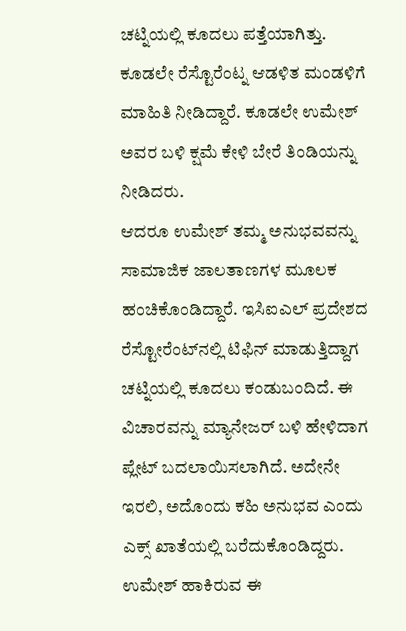ಚಟ್ನಿಯಲ್ಲಿ ಕೂದಲು ಪತ್ತೆಯಾಗಿತ್ತು. ಕೂಡಲೇ ರೆಸ್ಟೊರೆಂಟ್ನ ಆಡಳಿತ ಮಂಡಳಿಗೆ ಮಾಹಿತಿ ನೀಡಿದ್ದಾರೆ. ಕೂಡಲೇ ಉಮೇಶ್ ಅವರ ಬಳಿ ಕ್ಷಮೆ ಕೇಳಿ ಬೇರೆ ತಿಂಡಿಯನ್ನು ನೀಡಿದರು.
ಆದರೂ ಉಮೇಶ್ ತಮ್ಮ ಅನುಭವವನ್ನು ಸಾಮಾಜಿಕ ಜಾಲತಾಣಗಳ ಮೂಲಕ ಹಂಚಿಕೊಂಡಿದ್ದಾರೆ. ಇಸಿಐಎಲ್ ಪ್ರದೇಶದ ರೆಸ್ಟೋರೆಂಟ್‌ನಲ್ಲಿ ಟಿಫಿನ್ ಮಾಡುತ್ತಿದ್ದಾಗ ಚಟ್ನಿಯಲ್ಲಿ ಕೂದಲು ಕಂಡುಬಂದಿದೆ. ಈ ವಿಚಾರವನ್ನು ಮ್ಯಾನೇಜರ್ ಬಳಿ ಹೇಳಿದಾಗ ಪ್ಲೇಟ್ ಬದಲಾಯಿಸಲಾಗಿದೆ. ಅದೇನೇ ಇರಲಿ, ಅದೊಂದು ಕಹಿ ಅನುಭವ ಎಂದು ಎಕ್ಸ್ ಖಾತೆಯಲ್ಲಿ ಬರೆದುಕೊಂಡಿದ್ದರು. ಉಮೇಶ್ ಹಾಕಿರುವ ಈ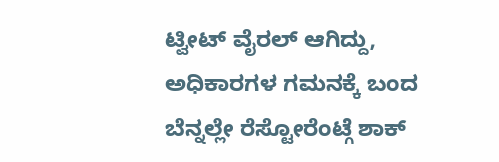ಟ್ವೀಟ್ ವೈರಲ್ ಆಗಿದ್ದು, ಅಧಿಕಾರಗಳ ಗಮನಕ್ಕೆ ಬಂದ ಬೆನ್ನಲ್ಲೇ ರೆಸ್ಟೋರೆಂಟ್ಗೆ ಶಾಕ್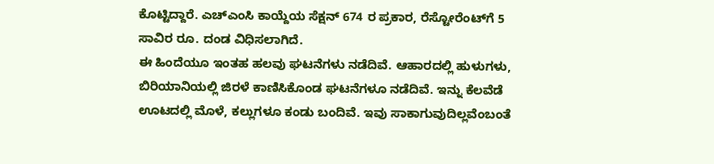ಕೊಟ್ಟಿದ್ದಾರೆ. ಎಚ್‌ಎಂಸಿ ಕಾಯ್ದೆಯ ಸೆಕ್ಷನ್ 674 ರ ಪ್ರಕಾರ, ರೆಸ್ಟೋರೆಂಟ್‌ಗೆ 5 ಸಾವಿರ ರೂ. ದಂಡ ವಿಧಿಸಲಾಗಿದೆ.
ಈ ಹಿಂದೆಯೂ ಇಂತಹ ಹಲವು ಘಟನೆಗಳು ನಡೆದಿವೆ. ಆಹಾರದಲ್ಲಿ ಹುಳುಗಳು, ಬಿರಿಯಾನಿಯಲ್ಲಿ ಜಿರಳೆ ಕಾಣಿಸಿಕೊಂಡ ಘಟನೆಗಳೂ ನಡೆದಿವೆ. ಇನ್ನು ಕೆಲವೆಡೆ ಊಟದಲ್ಲಿ ಮೊಳೆ, ಕಲ್ಲುಗಳೂ ಕಂಡು ಬಂದಿವೆ. ಇವು ಸಾಕಾಗುವುದಿಲ್ಲವೆಂಬಂತೆ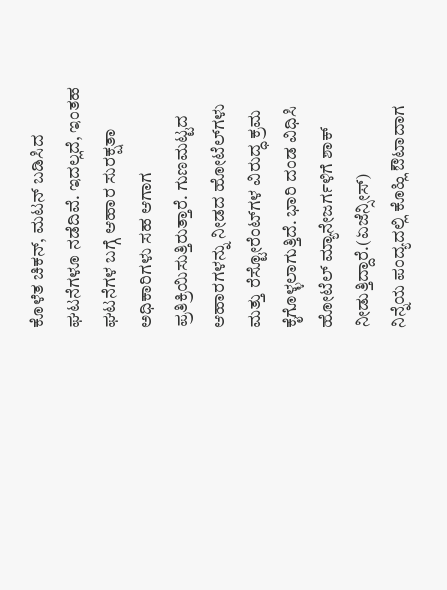ಕೊಳೆತ ಚಿಕನ್, ಮಟನ್ ಬಡಿಸಿದ ಘಟನೆಗಳೂ ನಡೆದಿವೆ. ಇದಲ್ಲದೆ, ಇಂತಹ ಘಟನೆಗಳ ಬಗ್ಗೆ ಆಹಾರ ಸುರಕ್ಷತಾ ಅಧಿಕಾರಿಗಳು ಸಹ ಆಗಾಗ ಪ್ರತಿಕ್ರಿಯಿಸುತ್ತಿರುತ್ತಾರೆ. ಗುಣಮಟ್ಟದ ಆಹಾರಗಳನ್ನು ನೀಡದ ಹೋಟೆಲ್‌ಗಳು ಮತ್ತು ರೆಸ್ಟೋರೆಂಟ್‌ಗಳ ವಿರುದ್ಧ ಕ್ರಮ ಕೈಗೊಳ್ಳಲಾಗುತ್ತಿದೆ. ಭಾರಿ ದಂಡ ವಿಧಿಸಿ ಹೋಟೆಲ್ ಮ್ಯಾನೇಜರ್ಗಳಿಗೆ ಶಾಕ್ ನೀಡುತ್ತಿದ್ದಾರೆ.(ಏಜೆನ್ಸೀಸ್)
ನಿನ್ನೆಯ ಪಂದ್ಯದಲ್ಲಿ ಕೊಹ್ಲಿ ಔಟಾದಾಗ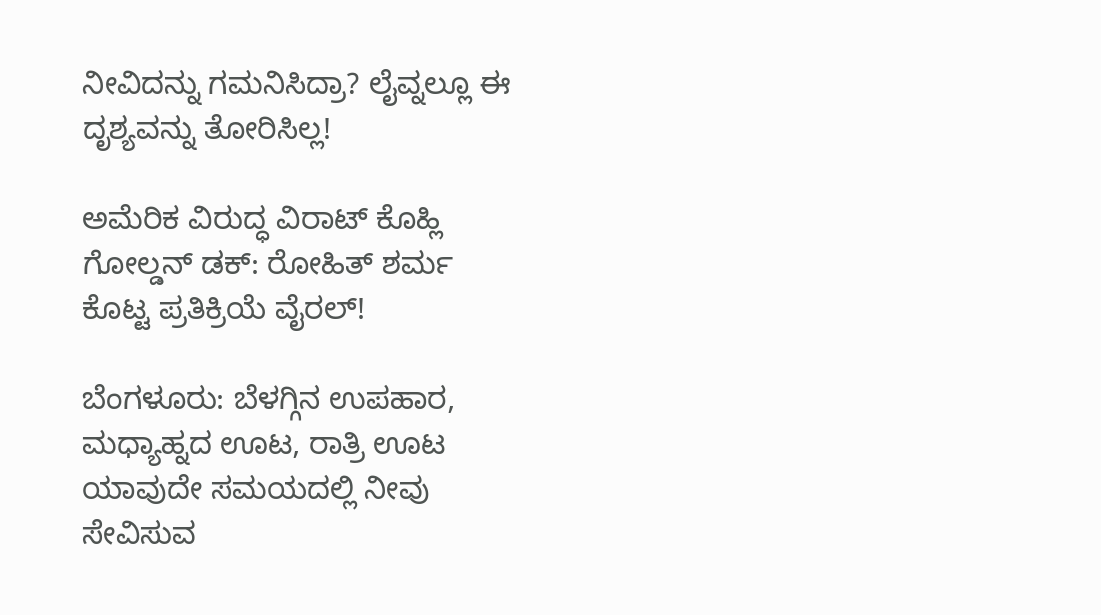ನೀವಿದನ್ನು ಗಮನಿಸಿದ್ರಾ? ಲೈವ್ನಲ್ಲೂ ಈ ದೃಶ್ಯವನ್ನು ತೋರಿಸಿಲ್ಲ!

ಅಮೆರಿಕ ವಿರುದ್ಧ ವಿರಾಟ್ ಕೊಹ್ಲಿ ಗೋಲ್ಡನ್ ಡಕ್: ರೋಹಿತ್ ಶರ್ಮ ಕೊಟ್ಟ ಪ್ರತಿಕ್ರಿಯೆ ವೈರಲ್!

ಬೆಂಗಳೂರು: ಬೆಳಗ್ಗಿನ ಉಪಹಾರ, ಮಧ್ಯಾಹ್ನದ ಊಟ, ರಾತ್ರಿ ಊಟ ಯಾವುದೇ ಸಮಯದಲ್ಲಿ ನೀವು ಸೇವಿಸುವ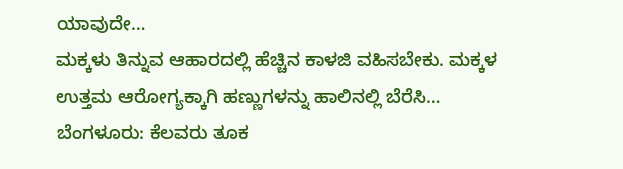ಯಾವುದೇ…
ಮಕ್ಕಳು ತಿನ್ನುವ ಆಹಾರದಲ್ಲಿ ಹೆಚ್ಚಿನ ಕಾಳಜಿ ವಹಿಸಬೇಕು. ಮಕ್ಕಳ ಉತ್ತಮ ಆರೋಗ್ಯಕ್ಕಾಗಿ ಹಣ್ಣುಗಳನ್ನು ಹಾಲಿನಲ್ಲಿ ಬೆರೆಸಿ…
ಬೆಂಗಳೂರು: ಕೆಲವರು ತೂಕ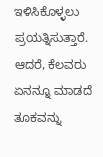ಇಳಿಸಿಕೊಳ್ಳಲು ಪ್ರಯತ್ನಿಸುತ್ತಾರೆ. ಆದರೆ, ಕೆಲವರು ಏನನ್ನೂ ಮಾಡದೆ ತೂಕವನ್ನು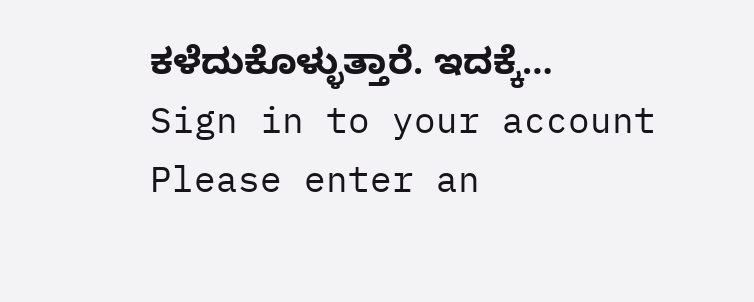ಕಳೆದುಕೊಳ್ಳುತ್ತಾರೆ. ಇದಕ್ಕೆ…
Sign in to your account
Please enter an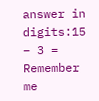answer in digits:15 − 3 =
Remember me